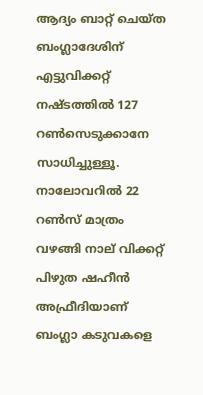ആദ്യം ബാറ്റ് ചെയ്ത ബംഗ്ലാദേശിന് എട്ടുവിക്കറ്റ് നഷ്ടത്തിൽ 127 റൺസെടുക്കാനേ സാധിച്ചുള്ളൂ. നാലോവറിൽ 22 റൺസ് മാത്രം വഴങ്ങി നാല് വിക്കറ്റ് പിഴുത ഷഹീൻ അഫ്രീദിയാണ് ബംഗ്ലാ കടുവകളെ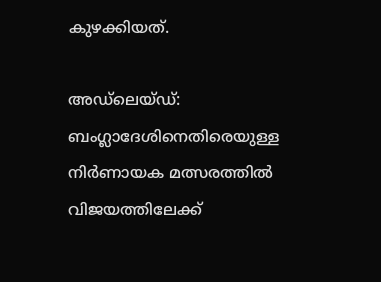കുഴക്കിയത്.

അഡ്ലെയ്ഡ്: ബംഗ്ലാദേശിനെതിരെയുള്ള നിർണായക മത്സരത്തിൽ വിജയത്തിലേക്ക്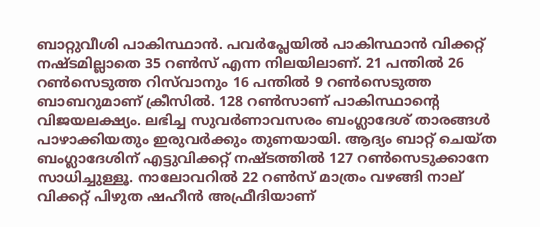ബാറ്റുവീശി പാകിസ്ഥാൻ. പവർപ്ലേയിൽ പാകിസ്ഥാൻ വിക്കറ്റ് നഷ്ടമില്ലാതെ 35 റൺസ് എന്ന നിലയിലാണ്. 21 പന്തിൽ 26 റൺസെടുത്ത റിസ്‍വാനും 16 പന്തിൽ 9 റൺസെടുത്ത ബാബറുമാണ് ക്രീസിൽ. 128 റൺസാണ് പാകിസ്ഥാന്റെ വിജയലക്ഷ്യം. ലഭിച്ച സുവർണാവസരം ബംഗ്ലാദേശ് താരങ്ങൾ പാഴാക്കിയതും ഇരുവർക്കും തുണയായി. ആദ്യം ബാറ്റ് ചെയ്ത ബംഗ്ലാദേശിന് എട്ടുവിക്കറ്റ് നഷ്ടത്തിൽ 127 റൺസെടുക്കാനേ സാധിച്ചുള്ളൂ. നാലോവറിൽ 22 റൺസ് മാത്രം വഴങ്ങി നാല് വിക്കറ്റ് പിഴുത ഷഹീൻ അഫ്രീദിയാണ്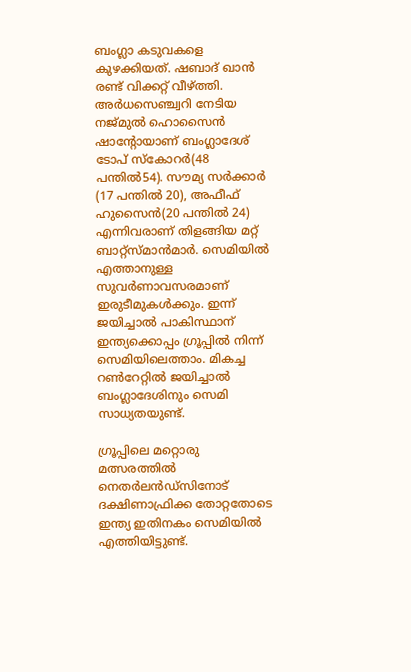ബംഗ്ലാ കടുവകളെ കുഴക്കിയത്. ഷബാദ് ഖാൻ രണ്ട് വിക്കറ്റ് വീഴ്ത്തി. അർധസെഞ്ച്വറി നേടിയ നജ്മുൽ ഹൊസൈൻ ഷാന്റോയാണ് ബംഗ്ലാദേശ് ടോപ് സ്കോറർ(48 പന്തിൽ54). സൗമ്യ സർക്കാർ (17 പന്തിൽ 20), അഫീഫ് ഹുസൈൻ(20 പന്തിൽ 24) എന്നിവരാണ് തിളങ്ങിയ മറ്റ് ബാറ്റ്സ്മാൻമാർ. സെമിയിൽ എത്താനുള്ള സുവർണാവസരമാണ് ഇരുടീമുകൾക്കും. ഇന്ന് ജയിച്ചാൽ പാകിസ്ഥാന് ഇന്ത്യക്കൊപ്പം ഗ്രൂപ്പിൽ നിന്ന് സെമിയിലെത്താം. മികച്ച റൺറേറ്റിൽ ജയിച്ചാൽ ബംഗ്ലാദേശിനും സെമി സാധ്യതയുണ്ട്.

ഗ്രൂപ്പിലെ മറ്റൊരു മത്സരത്തിൽ നെതര്‍ലന്‍ഡ്‌സിനോട് ദക്ഷിണാഫ്രിക്ക തോറ്റതോടെ ഇന്ത്യ ഇതിനകം സെമിയില്‍ എത്തിയിട്ടുണ്ട്.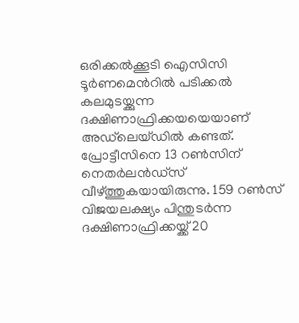ഒരിക്കല്‍ക്കൂടി ഐസിസി ടൂര്‍ണമെന്‍റില്‍ പടിക്കല്‍ കലമുടയ്ക്കുന്ന ദക്ഷിണാഫ്രിക്കയയെയാണ് അഡ്‌ലെയ്‌ഡില്‍ കണ്ടത്. പ്രോട്ടീസിനെ 13 റണ്‍സിന് നെതര്‍ലന്‍ഡ്‌സ് വീഴ്‌ത്തുകയായിരുന്നു. 159 റണ്‍സ് വിജയലക്ഷ്യം പിന്തുടര്‍ന്ന ദക്ഷിണാഫ്രിക്കയ്ക്ക് 20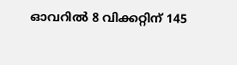ഓവറില്‍ 8 വിക്കറ്റിന് 145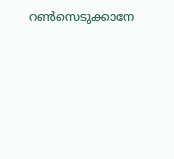റണ്‍സെടുക്കാനേ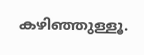കഴിഞ്ഞുള്ളൂ.